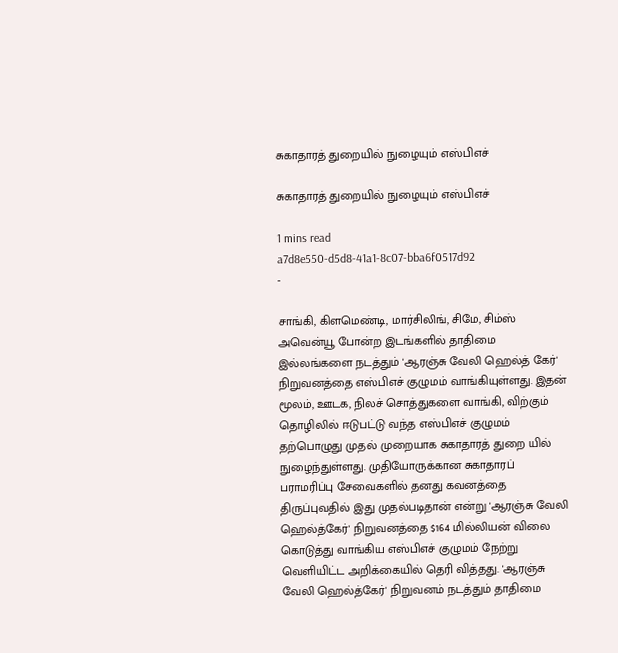சுகாதாரத் துறையில் நுழையும் எஸ்பிஎச்

சுகாதாரத் துறையில் நுழையும் எஸ்பிஎச்

1 mins read
a7d8e550-d5d8-41a1-8c07-bba6f0517d92
-

சாங்கி, கிளமெண்டி, மார்சிலிங், சிமே, சிம்ஸ் அவென்யூ போன்ற இடங்களில் தாதிமை இல்லங்களை நடத்தும் 'ஆரஞ்சு வேலி ஹெல்த் கேர்' நிறுவனத்தை எஸ்பிஎச் குழுமம் வாங்கியுள்ளது. இதன் மூலம், ஊடக, நிலச் சொத்துகளை வாங்கி, விற்கும் தொழிலில் ஈடுபட்டு வந்த எஸ்பிஎச் குழுமம் தற்பொழுது முதல் முறையாக சுகாதாரத் துறை யில் நுழைந்துள்ளது. முதியோருக்கான சுகாதாரப் பராமரிப்பு சேவைகளில் தனது கவனத்தை திருப்புவதில் இது முதல்படிதான் என்று 'ஆரஞ்சு வேலி ஹெல்த்கேர்' நிறுவனத்தை $164 மில்லியன் விலை கொடுத்து வாங்கிய எஸ்பிஎச் குழுமம் நேற்று வெளியிட்ட அறிக்கையில் தெரி வித்தது. 'ஆரஞ்சு வேலி ஹெல்த்கேர்' நிறுவனம் நடத்தும் தாதிமை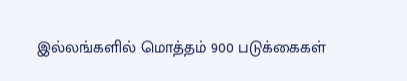இல்லங்களில் மொத்தம் 900 படுக்கைகள்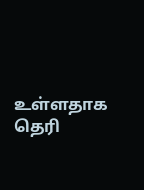உள்ளதாக தெரி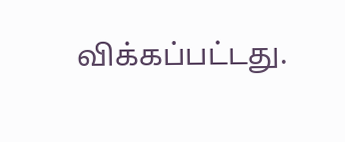விக்கப்பட்டது.